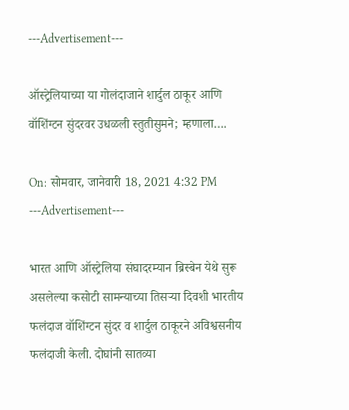---Advertisement---

ऑस्ट्रेलियाच्या या गोलंदाजाने शार्दुल ठाकूर आणि वॉशिंग्टन सुंदरवर उधळली स्तुतीसुमने; म्हणाला….

On: सोमवार, जानेवारी 18, 2021 4:32 PM
---Advertisement---

भारत आणि ऑस्ट्रेलिया संघादरम्यान ब्रिस्बेन येथे सुरू असलेल्या कसोटी सामन्याच्या तिसऱ्या दिवशी भारतीय फलंदाज वॉशिंग्टन सुंदर व शार्दुल ठाकूरने अविश्वसनीय फलंदाजी केली. दोघांनी सातव्या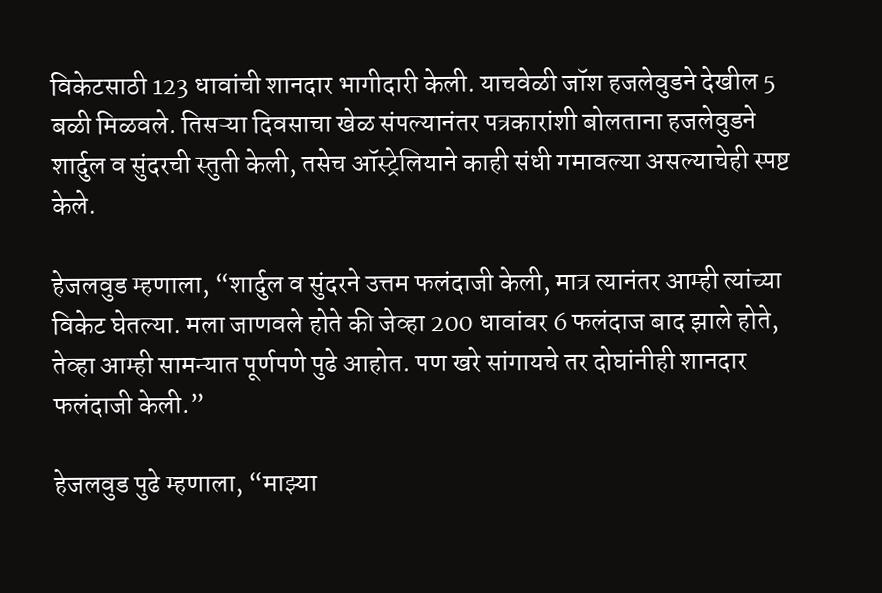विकेटसाठी 123 धावांची शानदार भागीदारी केली. याचवेळी जॉश हजलेवुडने देखील 5 बळी मिळवले. तिसऱ्या दिवसाचा खेळ संपल्यानंतर पत्रकारांशी बोलताना हजलेवुडने शार्दुल व सुंदरची स्तुती केली, तसेच ऑस्ट्रेलियाने काही संधी गमावल्या असल्याचेही स्पष्ट केले.

हेजलवुड म्हणाला, “शार्दुल व सुंदरने उत्तम फलंदाजी केली, मात्र त्यानंतर आम्ही त्यांच्या विकेट घेतल्या. मला जाणवले होते की जेव्हा 200 धावांवर 6 फलंदाज बाद झाले होते, तेव्हा आम्ही सामन्यात पूर्णपणे पुढे आहोत. पण खरे सांगायचे तर दोघांनीही शानदार फलंदाजी केली.”

हेजलवुड पुढे म्हणाला, “माझ्या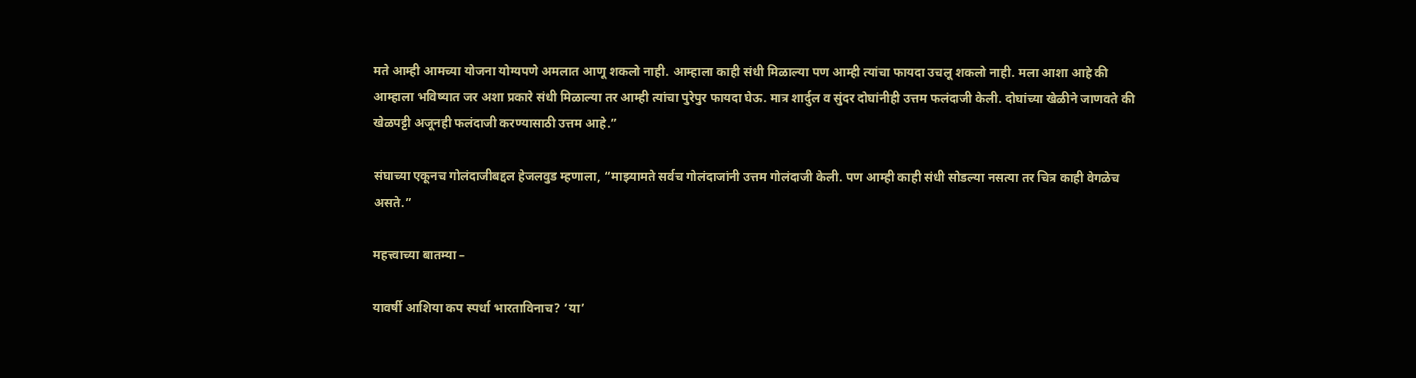मते आम्ही आमच्या योजना योग्यपणे अमलात आणू शकलो नाही. आम्हाला काही संधी मिळाल्या पण आम्ही त्यांचा फायदा उचलू शकलो नाही. मला आशा आहे की आम्हाला भविष्यात जर अशा प्रकारे संधी मिळाल्या तर आम्ही त्यांचा पुरेपुर फायदा घेऊ. मात्र शार्दुल व सुंदर दोघांनीही उत्तम फलंदाजी केली. दोघांच्या खेळीने जाणवते की खेळपट्टी अजूनही फलंदाजी करण्यासाठी उत्तम आहे.”

संघाच्या एकूनच गोलंदाजीबद्दल हेजलवुड म्हणाला, “माझ्यामते सर्वच गोलंदाजांनी उत्तम गोलंदाजी केली. पण आम्ही काही संधी सोडल्या नसत्या तर चित्र काही वेगळेच असते.”

महत्त्वाच्या बातम्या –

यावर्षी आशिया कप स्पर्धा भारताविनाच? ‘या’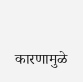कारणामुळे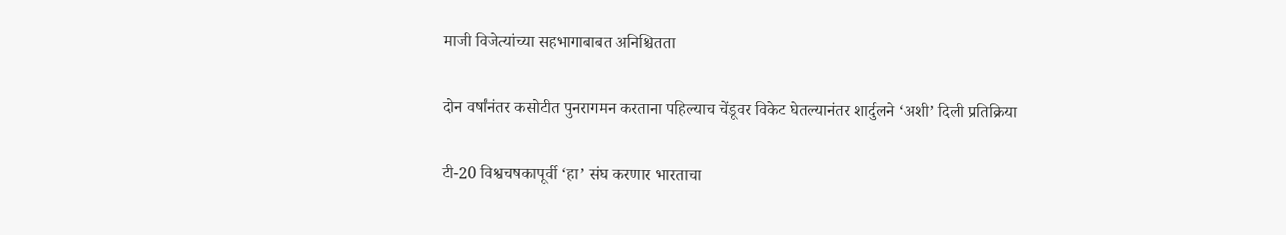माजी विजेत्यांच्या सहभागाबाबत अनिश्चितता

दोन वर्षांनंतर कसोटीत पुनरागमन करताना पहिल्याच चेंडूवर विकेट घेतल्यानंतर शार्दुलने ‘अशी’ दिली प्रतिक्रिया

टी-20 विश्वचषकापूर्वी ‘हा’ संघ करणार भारताचा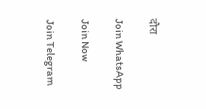दौरा

Join WhatsApp

Join Now

Join Telegram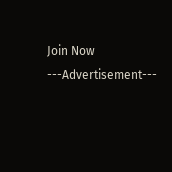Join Now
---Advertisement---